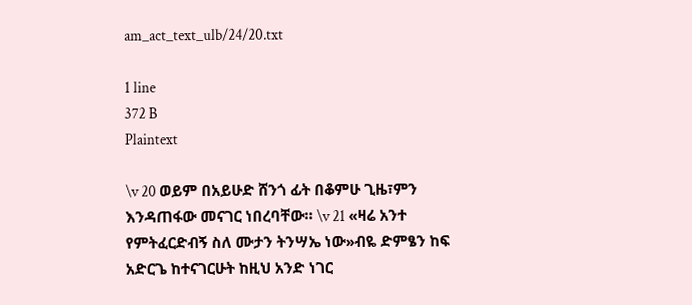am_act_text_ulb/24/20.txt

1 line
372 B
Plaintext

\v 20 ወይም በአይሁድ ሸንጎ ፊት በቆምሁ ጊዜ፣ምን እንዳጠፋው መናገር ነበረባቸው። \v 21 «ዛሬ አንተ የምትፈርድብኝ ስለ ሙታን ትንሣኤ ነው»ብዬ ድምፄን ከፍ አድርጌ ከተናገርሁት ከዚህ አንድ ነገር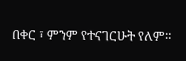በቀር ፣ ምንም የተናገርሁት የለም።